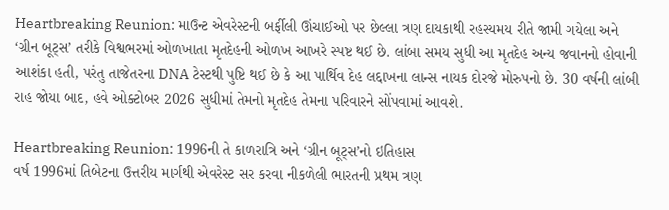Heartbreaking Reunion: માઉન્ટ એવરેસ્ટની બર્ફીલી ઊંચાઈઓ પર છેલ્લા ત્રણ દાયકાથી રહસ્યમય રીતે જામી ગયેલા અને ‘ગ્રીન બૂટ્સ’ તરીકે વિશ્વભરમાં ઓળખાતા મૃતદેહની ઓળખ આખરે સ્પષ્ટ થઈ છે. લાંબા સમય સુધી આ મૃતદેહ અન્ય જવાનનો હોવાની આશંકા હતી, પરંતુ તાજેતરના DNA ટેસ્ટથી પુષ્ટિ થઈ છે કે આ પાર્થિવ દેહ લદ્દાખના લાન્સ નાયક દોરજે મોરુપનો છે. 30 વર્ષની લાંબી રાહ જોયા બાદ, હવે ઓક્ટોબર 2026 સુધીમાં તેમનો મૃતદેહ તેમના પરિવારને સોંપવામાં આવશે.

Heartbreaking Reunion: 1996ની તે કાળરાત્રિ અને ‘ગ્રીન બૂટ્સ’નો ઇતિહાસ
વર્ષ 1996માં તિબેટના ઉત્તરીય માર્ગથી એવરેસ્ટ સર કરવા નીકળેલી ભારતની પ્રથમ ત્રણ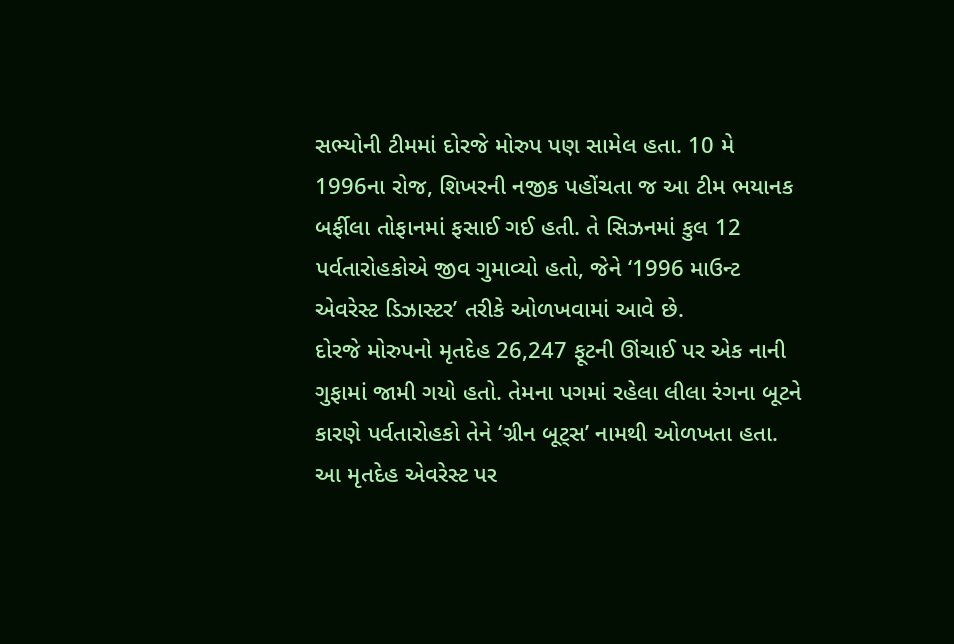સભ્યોની ટીમમાં દોરજે મોરુપ પણ સામેલ હતા. 10 મે 1996ના રોજ, શિખરની નજીક પહોંચતા જ આ ટીમ ભયાનક બર્ફીલા તોફાનમાં ફસાઈ ગઈ હતી. તે સિઝનમાં કુલ 12 પર્વતારોહકોએ જીવ ગુમાવ્યો હતો, જેને ‘1996 માઉન્ટ એવરેસ્ટ ડિઝાસ્ટર’ તરીકે ઓળખવામાં આવે છે.
દોરજે મોરુપનો મૃતદેહ 26,247 ફૂટની ઊંચાઈ પર એક નાની ગુફામાં જામી ગયો હતો. તેમના પગમાં રહેલા લીલા રંગના બૂટને કારણે પર્વતારોહકો તેને ‘ગ્રીન બૂટ્સ’ નામથી ઓળખતા હતા. આ મૃતદેહ એવરેસ્ટ પર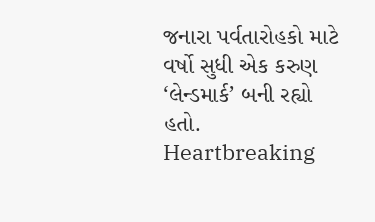જનારા પર્વતારોહકો માટે વર્ષો સુધી એક કરુણ ‘લેન્ડમાર્ક’ બની રહ્યો હતો.
Heartbreaking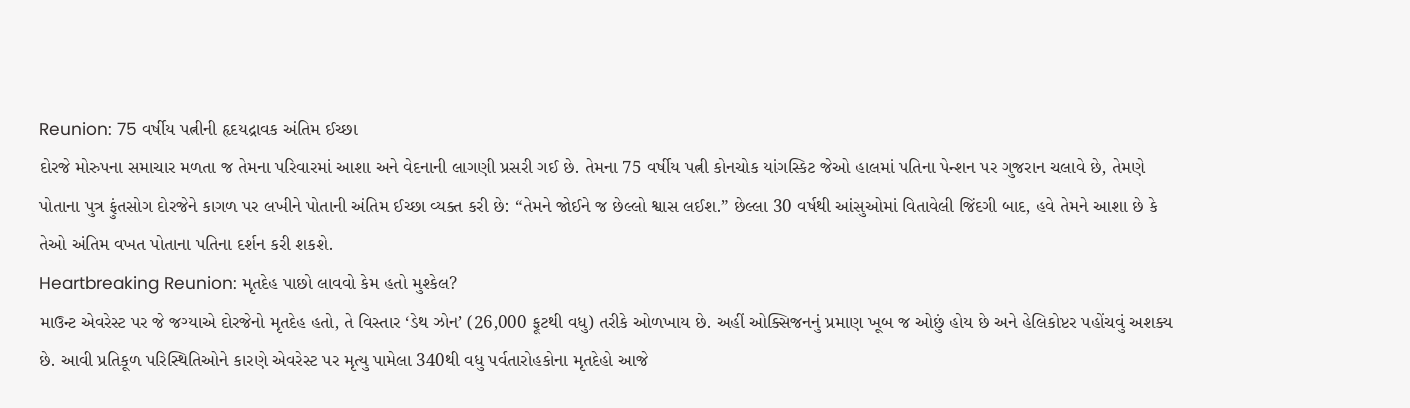Reunion: 75 વર્ષીય પત્નીની હૃદયદ્રાવક અંતિમ ઈચ્છા
દોરજે મોરુપના સમાચાર મળતા જ તેમના પરિવારમાં આશા અને વેદનાની લાગણી પ્રસરી ગઈ છે. તેમના 75 વર્ષીય પત્ની કોનચોક યાંગસ્કિટ જેઓ હાલમાં પતિના પેન્શન પર ગુજરાન ચલાવે છે, તેમણે પોતાના પુત્ર ફુંતસોગ દોરજેને કાગળ પર લખીને પોતાની અંતિમ ઈચ્છા વ્યક્ત કરી છે: “તેમને જોઈને જ છેલ્લો શ્વાસ લઈશ.” છેલ્લા 30 વર્ષથી આંસુઓમાં વિતાવેલી જિંદગી બાદ, હવે તેમને આશા છે કે તેઓ અંતિમ વખત પોતાના પતિના દર્શન કરી શકશે.
Heartbreaking Reunion: મૃતદેહ પાછો લાવવો કેમ હતો મુશ્કેલ?
માઉન્ટ એવરેસ્ટ પર જે જગ્યાએ દોરજેનો મૃતદેહ હતો, તે વિસ્તાર ‘ડેથ ઝોન’ (26,000 ફૂટથી વધુ) તરીકે ઓળખાય છે. અહીં ઓક્સિજનનું પ્રમાણ ખૂબ જ ઓછું હોય છે અને હેલિકોપ્ટર પહોંચવું અશક્ય છે. આવી પ્રતિકૂળ પરિસ્થિતિઓને કારણે એવરેસ્ટ પર મૃત્યુ પામેલા 340થી વધુ પર્વતારોહકોના મૃતદેહો આજે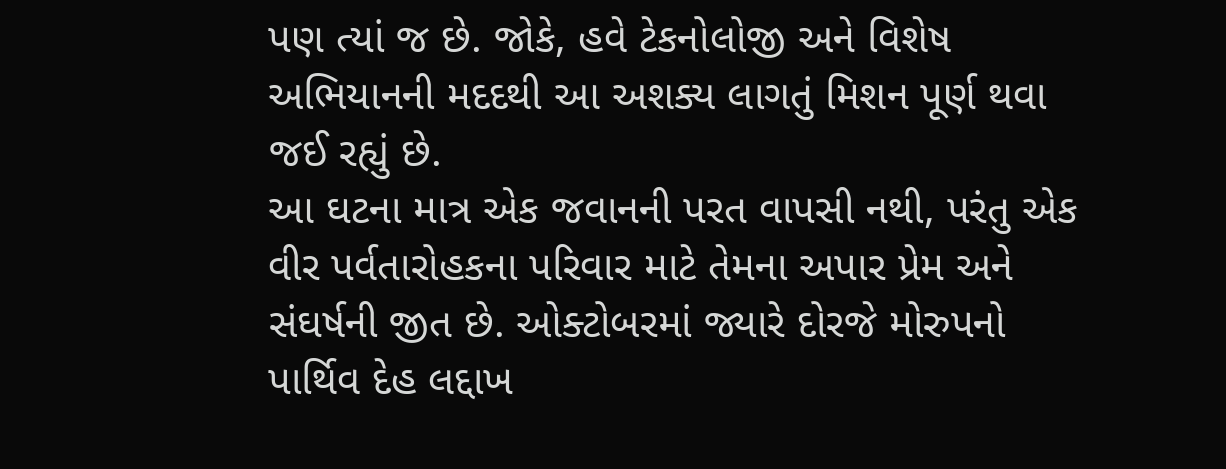પણ ત્યાં જ છે. જોકે, હવે ટેકનોલોજી અને વિશેષ અભિયાનની મદદથી આ અશક્ય લાગતું મિશન પૂર્ણ થવા જઈ રહ્યું છે.
આ ઘટના માત્ર એક જવાનની પરત વાપસી નથી, પરંતુ એક વીર પર્વતારોહકના પરિવાર માટે તેમના અપાર પ્રેમ અને સંઘર્ષની જીત છે. ઓક્ટોબરમાં જ્યારે દોરજે મોરુપનો પાર્થિવ દેહ લદ્દાખ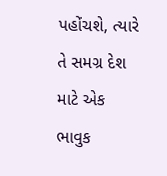પહોંચશે, ત્યારે તે સમગ્ર દેશ માટે એક ભાવુક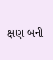ક્ષણ બની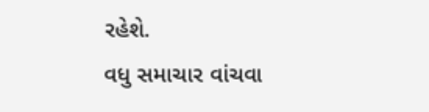રહેશે.
વધુ સમાચાર વાંચવા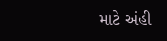માટે અંહી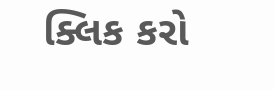ક્લિક કરો